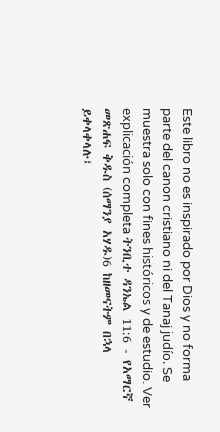Este libro no es inspirado por Dios y no forma parte del canon cristiano ni del Tanaj judío. Se muestra solo con fines históricos y de estudio. Ver explicación completa ትንቢተ ዳንኤል 11:6 - የአማርኛ መጽሐፍ ቅዱስ (ሰማንያ አሃዱ)6 ከዘመናትም በኋላ ይቀላቀላሉ፤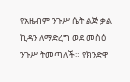የአዜብም ንጉሥ ሴት ልጅ ቃል ኪዳን ለማድረግ ወደ መስዕ ንጉሥ ትመጣለች። የክንድዋ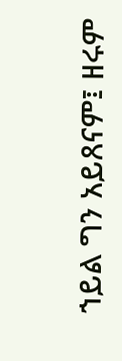ኀይል ግን አይጸናም፤ ዘሩም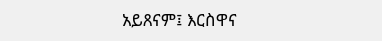አይጸናም፤ እርስዋና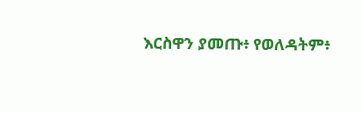እርስዋን ያመጡ፥ የወለዳትም፥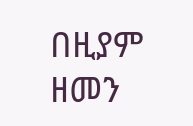በዚያም ዘመን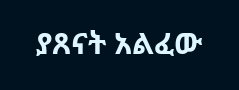ያጸናት አልፈው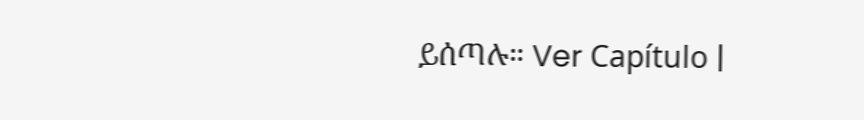ይሰጣሉ። Ver Capítulo |